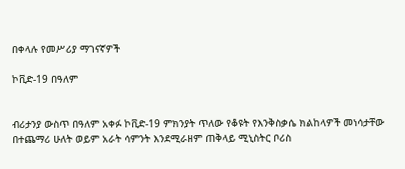በቀላሉ የመሥሪያ ማገናኛዎች

ኮቪድ-19 በዓለም


ብሪታንያ ውስጥ በዓለም አቀፉ ኮቪድ-19 ምክንያት ጥለው የቆዩት የእንቅስቃሴ ክልከላዎች መነሳታቸው በተጨማሪ ሁለት ወይም አራት ሳምንት እንደሚራዘም ጠቅላይ ሚኒስትር ቦሪስ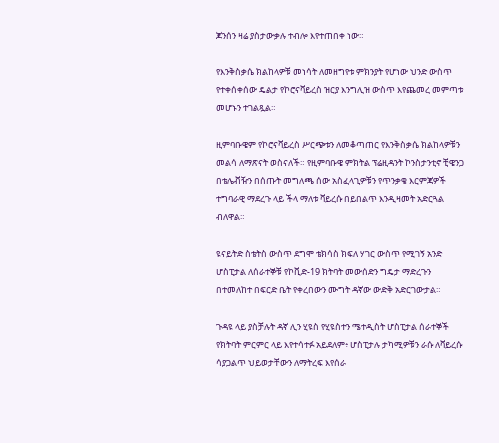ጆንሰን ዛሬ ያስታውቃሉ ተብሎ እየተጠበቀ ነው።

የእንቅስቃሴ ክልከላዎቹ መነሳት ለመዘግየቱ ምክንያት የሆነው ህንድ ውስጥ የተቀሰቀሰው ዴልታ የኮሮናቫይረስ ዝርያ እንግሊዝ ውስጥ እየጨመረ መምጣቱ መሆኑን ተገልጿል።

ዚምባቡዌም የኮሮናቫይረስ ሥርጭቱን ለመቆጣጠር የእንቅስቃሴ ክልከላዎቹን መልሳ ለማጽናት ወስናለች። የዚምባቡዌ ምክትል ፕሬዚዳንት ኮንስታንቲኖ ቺዌንጋ በቴሌቭዥን በሰጡት መግለጫ ሰው አስፈላጊዎቹን የጥንቃቄ እርምጃዎች ተግባራዊ ማደረጉ ላይ ችላ ማለቱ ቫይረሱ በይበልጥ እንዲዛመት አድርጓል ብለዋል።

ዩናይትድ ስቴትስ ውስጥ ደግሞ ቴክሳስ ክፍለ ሃገር ውስጥ የሚገኝ አንድ ሆስፒታል ለሰራተኞቹ የኮቪድ-19 ክትባት መውሰድን ግዴታ ማድረጉን በተመለከተ በፍርድ ቤት የቀረበውን ሙግት ዳኛው ውድቅ አድርገውታል።

ጉዳዩ ላይ ያስቻሉት ዳኛ ሊን ሂዩስ የሂዩስተን ሜተዲስት ሆስፒታል ሰራተኞች የክትባት ምርምር ላይ እየተሳተፉ አይደለም፥ ሆስፒታሉ ታካሚዎቹን ራሱ ለቫይረሱ ሳያጋልጥ ህይወታቸውን ለማትረፍ እየሰራ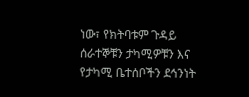ነው፣ የክትባቱም ጉዳይ ሰራተኞቹን ታካሚዎቹን እና የታካሚ ቤተሰቦችን ደኅንነት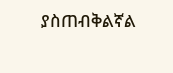ያስጠብቅልኛል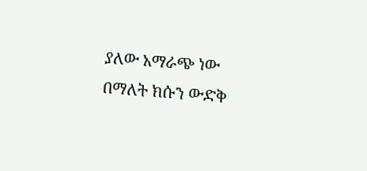ያለው አማራጭ ነው በማለት ክሱን ውድቅ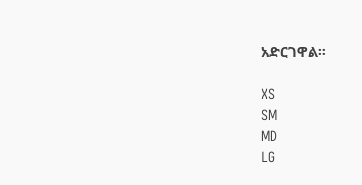አድርገዋል።

XS
SM
MD
LG